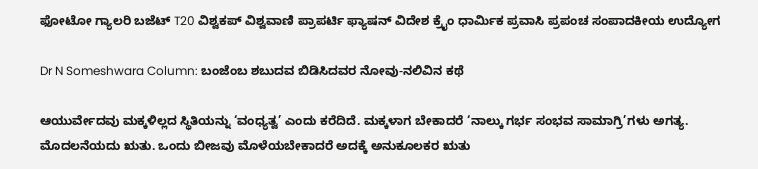ಫೋಟೋ ಗ್ಯಾಲರಿ ಬಜೆಟ್ T20 ವಿಶ್ವಕಪ್ ವಿಶ್ವವಾಣಿ ಪ್ರಾಪರ್ಟಿ ಫ್ಯಾಷನ್ ವಿದೇಶ ಕ್ರೈಂ ಧಾರ್ಮಿಕ ಪ್ರವಾಸಿ ಪ್ರಪಂಚ ಸಂಪಾದಕೀಯ ಉದ್ಯೋಗ

Dr N Someshwara Column: ಬಂಜೆಂಬ ಶಬುದವ ಬಿಡಿಸಿದವರ ನೋವು-ನಲಿವಿನ ಕಥೆ

ಆಯುರ್ವೇದವು ಮಕ್ಕಳಿಲ್ಲದ ಸ್ಥಿತಿಯನ್ನು ‘ವಂಧ್ಯತ್ವ’ ಎಂದು ಕರೆದಿದೆ. ಮಕ್ಕಳಾಗ ಬೇಕಾದರೆ ‘ನಾಲ್ಕು ಗರ್ಭ ಸಂಭವ ಸಾಮಾಗ್ರಿ’ಗಳು ಅಗತ್ಯ. ಮೊದಲನೆಯದು ಋತು. ಒಂದು ಬೀಜವು ಮೊಳೆಯಬೇಕಾದರೆ ಅದಕ್ಕೆ ಅನುಕೂಲಕರ ಋತು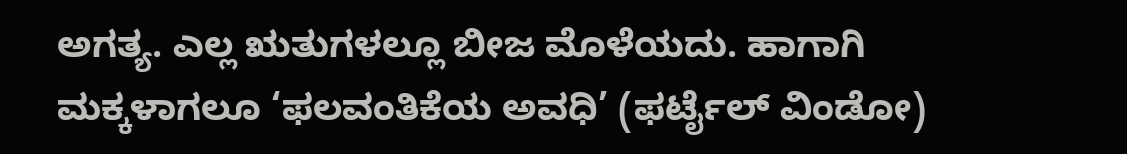ಅಗತ್ಯ. ಎಲ್ಲ ಋತುಗಳಲ್ಲೂ ಬೀಜ ಮೊಳೆಯದು. ಹಾಗಾಗಿ ಮಕ್ಕಳಾಗಲೂ ‘ಫಲವಂತಿಕೆಯ ಅವಧಿ’ (ಫರ್ಟೈಲ್ ವಿಂಡೋ)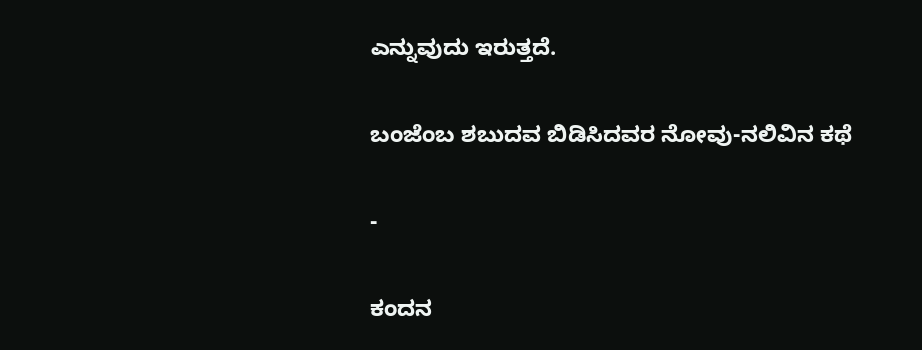ಎನ್ನುವುದು ಇರುತ್ತದೆ.

ಬಂಜೆಂಬ ಶಬುದವ ಬಿಡಿಸಿದವರ ನೋವು-ನಲಿವಿನ ಕಥೆ

-

ಕಂದನ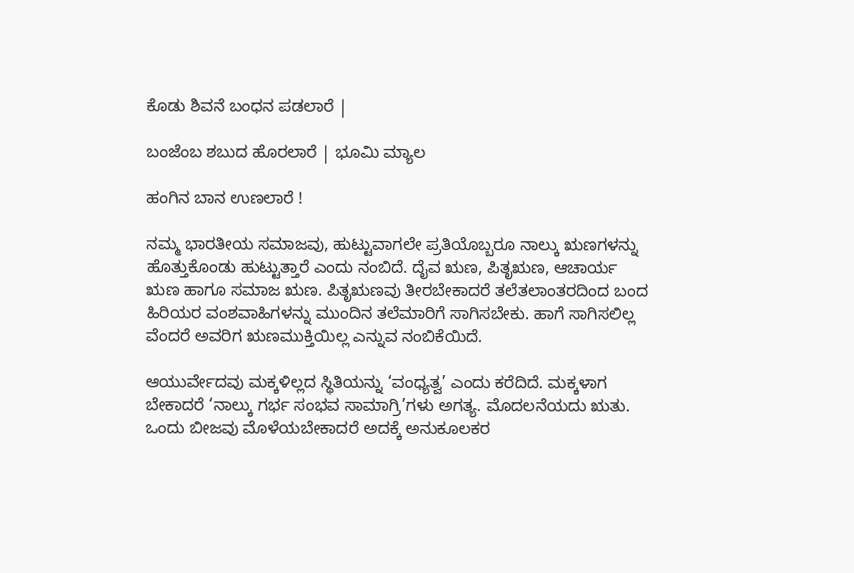ಕೊಡು ಶಿವನೆ ಬಂಧನ ಪಡಲಾರೆ |

ಬಂಜೆಂಬ ಶಬುದ ಹೊರಲಾರೆ | ಭೂಮಿ ಮ್ಯಾಲ

ಹಂಗಿನ ಬಾನ ಉಣಲಾರೆ !

ನಮ್ಮ ಭಾರತೀಯ ಸಮಾಜವು, ಹುಟ್ಟುವಾಗಲೇ ಪ್ರತಿಯೊಬ್ಬರೂ ನಾಲ್ಕು ಋಣಗಳನ್ನು ಹೊತ್ತುಕೊಂಡು ಹುಟ್ಟುತ್ತಾರೆ ಎಂದು ನಂಬಿದೆ. ದೈವ ಋಣ, ಪಿತೃಋಣ, ಆಚಾರ್ಯ ಋಣ ಹಾಗೂ ಸಮಾಜ ಋಣ. ಪಿತೃಋಣವು ತೀರಬೇಕಾದರೆ ತಲೆತಲಾಂತರದಿಂದ ಬಂದ ಹಿರಿಯರ ವಂಶವಾಹಿಗಳನ್ನು ಮುಂದಿನ ತಲೆಮಾರಿಗೆ ಸಾಗಿಸಬೇಕು. ಹಾಗೆ ಸಾಗಿಸಲಿಲ್ಲ ವೆಂದರೆ ಅವರಿಗ ಋಣಮುಕ್ತಿಯಿಲ್ಲ ಎನ್ನುವ ನಂಬಿಕೆಯಿದೆ.

ಆಯುರ್ವೇದವು ಮಕ್ಕಳಿಲ್ಲದ ಸ್ಥಿತಿಯನ್ನು ‘ವಂಧ್ಯತ್ವ’ ಎಂದು ಕರೆದಿದೆ. ಮಕ್ಕಳಾಗ ಬೇಕಾದರೆ ‘ನಾಲ್ಕು ಗರ್ಭ ಸಂಭವ ಸಾಮಾಗ್ರಿ’ಗಳು ಅಗತ್ಯ. ಮೊದಲನೆಯದು ಋತು. ಒಂದು ಬೀಜವು ಮೊಳೆಯಬೇಕಾದರೆ ಅದಕ್ಕೆ ಅನುಕೂಲಕರ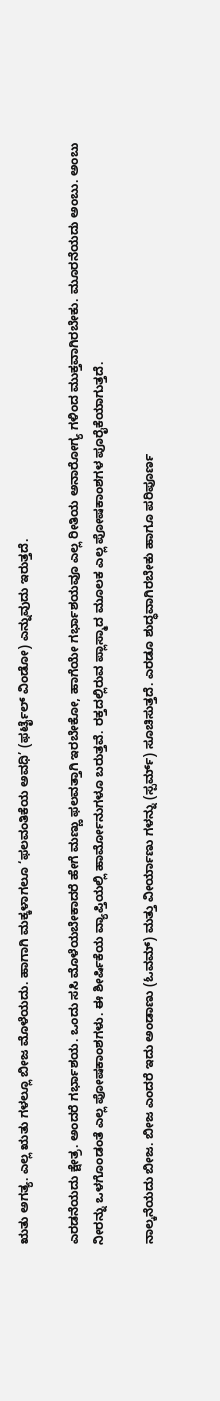ಋತು ಅಗತ್ಯ. ಎಲ್ಲ ಋತು ಗಳಲ್ಲೂ ಬೀಜ ಮೊಳೆಯದು. ಹಾಗಾಗಿ ಮಕ್ಕಳಾಗಲೂ ‘ಫಲವಂತಿಕೆಯ ಅವಧಿ’ (ಫರ್ಟೈಲ್ ವಿಂಡೋ) ಎನ್ನುವುದು ಇರುತ್ತದೆ.

ಎರಡನೆಯದು ಕ್ಷೇತ್ರ. ಅಂದರೆ ಗರ್ಭಾಶಯ. ಒಂದು ಸಸಿ ಮೊಳೆಯಬೇಕಾದರೆ ಹೇಗೆ ಮಣ್ಣು ಫಲವತ್ತಾಗಿ ಇರಬೇಕೋ, ಹಾಗೆಯೇ ಗರ್ಭಾಶಯವೂ ಎಲ್ಲ ರೀತಿಯ ಅನಾರೋಗ್ಯ ಗಳಿಂದ ಮುಕ್ತವಾಗಿರಬೇಕು. ಮೂರನೆಯದು ಅಂಬು. ಅಂಬು ನೀರನ್ನು ಒಳಗೊಂಡಂತೆ ಎಲ್ಲ ಪೋಷಕಾಂಶಗಳು. ಈ ಶೀರ್ಷಿಕೆಯ ವ್ಯಾಪ್ತಿಯಲ್ಲಿ ಹಾರ್ಮೋನುಗಳೂ ಬರುತ್ತವೆ. ರಕ್ತದಲ್ಲಿರುವ ಪ್ಲಾಸ್ಮಾದ ಮೂಲಕ ಎಲ್ಲ ಪೋಷಕಾಂಶಗಳ ಪೂರೈಕೆಯಾಗುತ್ತದೆ.

ನಾಲ್ಕನೆಯದು ಬೀಜ. ಬೀಜ ಎಂದರೆ ಇದು ಅಂಡಾಣು (ಓವಮ್) ಮತ್ತು ವೀರ್ಯಾಣು ಗಳನ್ನು (ಸ್ಪರ್ಮ್) ಸೂಚಿಸುತ್ತದೆ. ಎರಡೂ ಶುದ್ಧವಾಗಿರಬೇಕು ಹಾಗೂ ಪರಿಪೂರ್ಣ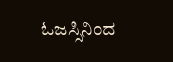ಓಜಸ್ಸಿನಿಂದ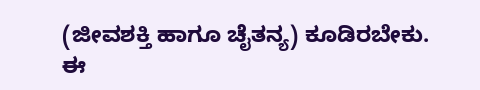(ಜೀವಶಕ್ತಿ ಹಾಗೂ ಚೈತನ್ಯ) ಕೂಡಿರಬೇಕು. ಈ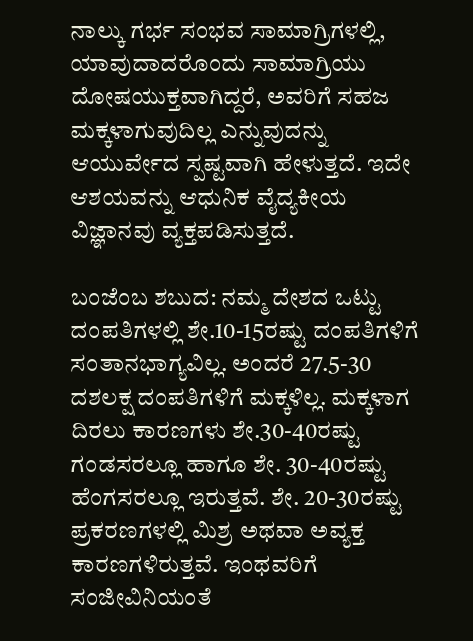ನಾಲ್ಕು ಗರ್ಭ ಸಂಭವ ಸಾಮಾಗ್ರಿಗಳಲ್ಲಿ, ಯಾವುದಾದರೊಂದು ಸಾಮಾಗ್ರಿಯು ದೋಷಯುಕ್ತವಾಗಿದ್ದರೆ, ಅವರಿಗೆ ಸಹಜ ಮಕ್ಕಳಾಗುವುದಿಲ್ಲ ಎನ್ನುವುದನ್ನು ಆಯುರ್ವೇದ ಸ್ಪಷ್ಟವಾಗಿ ಹೇಳುತ್ತದೆ. ಇದೇ ಆಶಯವನ್ನು ಆಧುನಿಕ ವೈದ್ಯಕೀಯ ವಿಜ್ಞಾನವು ವ್ಯಕ್ತಪಡಿಸುತ್ತದೆ.

ಬಂಜೆಂಬ ಶಬುದ: ನಮ್ಮ ದೇಶದ ಒಟ್ಟು ದಂಪತಿಗಳಲ್ಲಿ ಶೇ.10-15ರಷ್ಟು ದಂಪತಿಗಳಿಗೆ ಸಂತಾನಭಾಗ್ಯವಿಲ್ಲ. ಅಂದರೆ 27.5-30 ದಶಲಕ್ಷ ದಂಪತಿಗಳಿಗೆ ಮಕ್ಕಳಿಲ್ಲ. ಮಕ್ಕಳಾಗ ದಿರಲು ಕಾರಣಗಳು ಶೇ.30-40ರಷ್ಟು ಗಂಡಸರಲ್ಲೂ ಹಾಗೂ ಶೇ. 30-40ರಷ್ಟು ಹೆಂಗಸರಲ್ಲೂ ಇರುತ್ತವೆ. ಶೇ. 20-30ರಷ್ಟು ಪ್ರಕರಣಗಳಲ್ಲಿ ಮಿಶ್ರ ಅಥವಾ ಅವ್ಯಕ್ತ ಕಾರಣಗಳಿರುತ್ತವೆ. ಇಂಥವರಿಗೆ ಸಂಜೀವಿನಿಯಂತೆ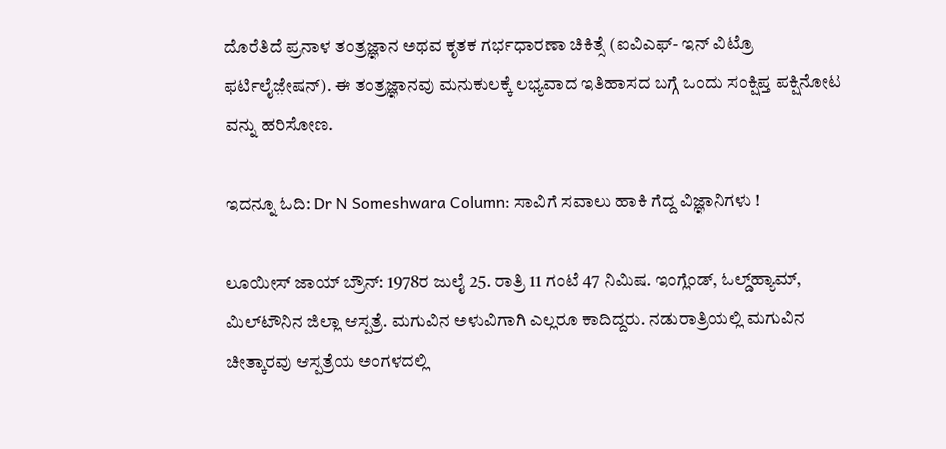ದೊರೆತಿದೆ ಪ್ರನಾಳ ತಂತ್ರಜ್ಞಾನ ಅಥವ ಕೃತಕ ಗರ್ಭಧಾರಣಾ ಚಿಕಿತ್ಸೆ (ಐವಿಎಫ್- ಇನ್ ವಿಟ್ರೊ ಫರ್ಟಿಲೈಜ಼ೇಷನ್). ಈ ತಂತ್ರಜ್ಞಾನವು ಮನುಕುಲಕ್ಕೆ ಲಭ್ಯವಾದ ಇತಿಹಾಸದ ಬಗ್ಗೆ ಒಂದು ಸಂಕ್ಷಿಪ್ತ ಪಕ್ಷಿನೋಟ ವನ್ನು ಹರಿಸೋಣ.

ಇದನ್ನೂ ಓದಿ: Dr N Someshwara Column: ಸಾವಿಗೆ ಸವಾಲು ಹಾಕಿ ಗೆದ್ದ ವಿಜ್ಞಾನಿಗಳು !

ಲೂಯೀಸ್ ಜಾಯ್ ಬ್ರೌನ್: 1978ರ ಜುಲೈ 25. ರಾತ್ರಿ 11 ಗಂಟೆ 47 ನಿಮಿಷ. ಇಂಗ್ಲೆಂಡ್, ಓಲ್ಡ್‌ಹ್ಯಾಮ್, ಮಿಲ್‌ಟೌನಿನ ಜಿಲ್ಲಾ ಆಸ್ಪತ್ರೆ. ಮಗುವಿನ ಅಳುವಿಗಾಗಿ ಎಲ್ಲರೂ ಕಾದಿದ್ದರು. ನಡುರಾತ್ರಿಯಲ್ಲಿ ಮಗುವಿನ ಚೀತ್ಕಾರವು ಆಸ್ಪತ್ರೆಯ ಅಂಗಳದಲ್ಲಿ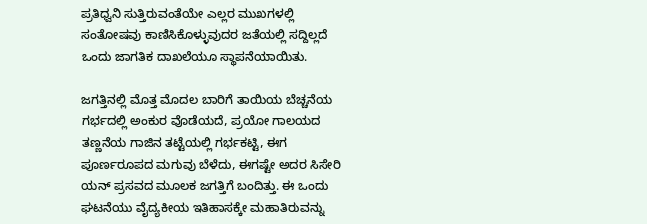ಪ್ರತಿಧ್ವನಿ ಸುತ್ತಿರುವಂತೆಯೇ ಎಲ್ಲರ ಮುಖಗಳಲ್ಲಿ ಸಂತೋಷವು ಕಾಣಿಸಿಕೊಳ್ಳುವುದರ ಜತೆಯಲ್ಲಿ ಸದ್ದಿಲ್ಲದೆ ಒಂದು ಜಾಗತಿಕ ದಾಖಲೆಯೂ ಸ್ಥಾಪನೆಯಾಯಿತು.

ಜಗತ್ತಿನಲ್ಲಿ ಮೊತ್ತ ಮೊದಲ ಬಾರಿಗೆ ತಾಯಿಯ ಬೆಚ್ಚನೆಯ ಗರ್ಭದಲ್ಲಿ ಅಂಕುರ ವೊಡೆಯದೆ, ಪ್ರಯೋ ಗಾಲಯದ ತಣ್ಣನೆಯ ಗಾಜಿನ ತಟ್ಟೆಯಲ್ಲಿ ಗರ್ಭಕಟ್ಟಿ, ಈಗ ಪೂರ್ಣರೂಪದ ಮಗುವು ಬೆಳೆದು, ಈಗಷ್ಟೇ ಅದರ ಸಿಸೇರಿ ಯನ್ ಪ್ರಸವದ ಮೂಲಕ ಜಗತ್ತಿಗೆ ಬಂದಿತ್ತು. ಈ ಒಂದು ಘಟನೆಯು ವೈದ್ಯಕೀಯ ಇತಿಹಾಸಕ್ಕೇ ಮಹಾತಿರುವನ್ನು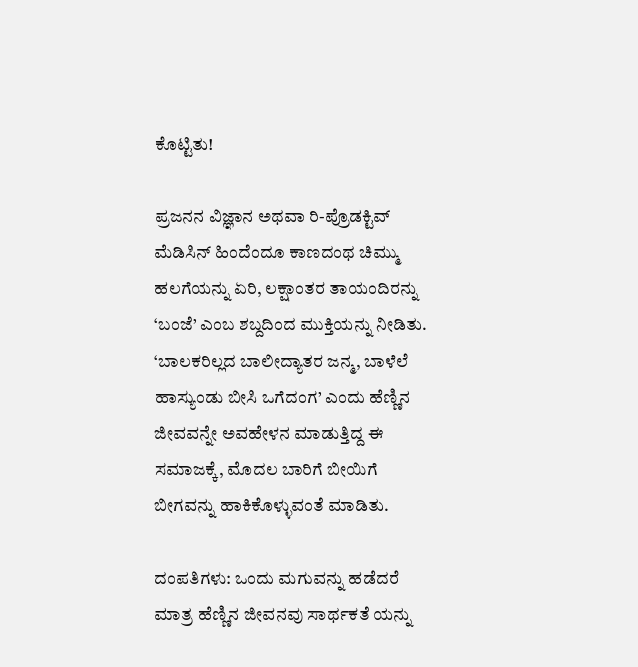ಕೊಟ್ಟಿತು!

ಪ್ರಜನನ ವಿಜ್ಞಾನ ಅಥವಾ ರಿ-ಪ್ರೊಡಕ್ಟಿವ್ ಮೆಡಿಸಿನ್ ಹಿಂದೆಂದೂ ಕಾಣದಂಥ ಚಿಮ್ಮು ಹಲಗೆಯನ್ನು ಏರಿ, ಲಕ್ಷಾಂತರ ತಾಯಂದಿರನ್ನು ‘ಬಂಜೆ’ ಎಂಬ ಶಬ್ದದಿಂದ ಮುಕ್ತಿಯನ್ನು ನೀಡಿತು. ‘ಬಾಲಕರಿಲ್ಲದ ಬಾಲೀದ್ಯಾತರ ಜನ್ಮ, ಬಾಳೆಲೆ ಹಾಸ್ಯುಂಡು ಬೀಸಿ ಒಗೆದಂಗ’ ಎಂದು ಹೆಣ್ಣಿನ ಜೀವವನ್ನೇ ಅವಹೇಳನ ಮಾಡುತ್ತಿದ್ದ ಈ ಸಮಾಜಕ್ಕೆ, ಮೊದಲ ಬಾರಿಗೆ ಬೀಯಿಗೆ ಬೀಗವನ್ನು ಹಾಕಿಕೊಳ್ಳುವಂತೆ ಮಾಡಿತು.

ದಂಪತಿಗಳು: ಒಂದು ಮಗುವನ್ನು ಹಡೆದರೆ ಮಾತ್ರ ಹೆಣ್ಣಿನ ಜೀವನವು ಸಾರ್ಥಕತೆ ಯನ್ನು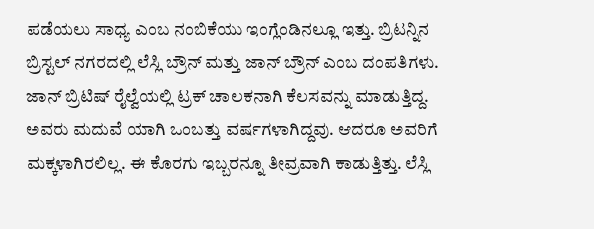ಪಡೆಯಲು ಸಾಧ್ಯ ಎಂಬ ನಂಬಿಕೆಯು ಇಂಗ್ಲೆಂಡಿನಲ್ಲೂ ಇತ್ತು. ಬ್ರಿಟನ್ನಿನ ಬ್ರಿಸ್ಟಲ್ ನಗರದಲ್ಲಿ ಲೆಸ್ಲಿ ಬ್ರೌನ್ ಮತ್ತು ಜಾನ್ ಬ್ರೌನ್ ಎಂಬ ದಂಪತಿಗಳು. ಜಾನ್ ಬ್ರಿಟಿಷ್ ರೈಲ್ವೆಯಲ್ಲಿ ಟ್ರಕ್ ಚಾಲಕನಾಗಿ ಕೆಲಸವನ್ನು ಮಾಡುತ್ತಿದ್ದ. ಅವರು ಮದುವೆ ಯಾಗಿ ಒಂಬತ್ತು ವರ್ಷಗಳಾಗಿದ್ದವು. ಆದರೂ ಅವರಿಗೆ ಮಕ್ಕಳಾಗಿರಲಿಲ್ಲ. ಈ ಕೊರಗು ಇಬ್ಬರನ್ನೂ ತೀವ್ರವಾಗಿ ಕಾಡುತ್ತಿತ್ತು. ಲೆಸ್ಲಿ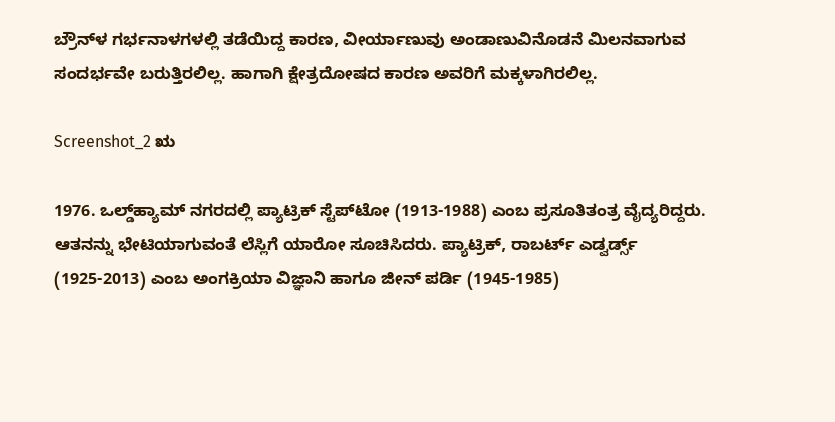ಬ್ರೌನ್‌ಳ ಗರ್ಭನಾಳಗಳಲ್ಲಿ ತಡೆಯಿದ್ದ ಕಾರಣ, ವೀರ್ಯಾಣುವು ಅಂಡಾಣುವಿನೊಡನೆ ಮಿಲನವಾಗುವ ಸಂದರ್ಭವೇ ಬರುತ್ತಿರಲಿಲ್ಲ. ಹಾಗಾಗಿ ಕ್ಷೇತ್ರದೋಷದ ಕಾರಣ ಅವರಿಗೆ ಮಕ್ಕಳಾಗಿರಲಿಲ್ಲ.

Screenshot_2 ಋ

1976. ಒಲ್ಡ್‌ಹ್ಯಾಮ್ ನಗರದಲ್ಲಿ ಪ್ಯಾಟ್ರಿಕ್ ಸ್ಟೆಪ್‌ಟೋ (1913-1988) ಎಂಬ ಪ್ರಸೂತಿತಂತ್ರ ವೈದ್ಯರಿದ್ದರು. ಆತನನ್ನು ಭೇಟಿಯಾಗುವಂತೆ ಲೆಸ್ಲಿಗೆ ಯಾರೋ ಸೂಚಿಸಿದರು. ಪ್ಯಾಟ್ರಿಕ್, ರಾಬರ್ಟ್ ಎಡ್ವರ್ಡ್ಸ್ (1925-2013) ಎಂಬ ಅಂಗಕ್ರಿಯಾ ವಿಜ್ಞಾನಿ ಹಾಗೂ ಜೀನ್ ಪರ್ಡಿ (1945-1985)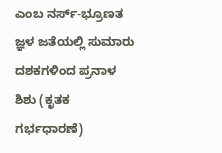ಎಂಬ ನರ್ಸ್-ಭ್ರೂಣತ ಜ್ಞಳ ಜತೆಯಲ್ಲಿ ಸುಮಾರು ದಶಕಗಳಿಂದ ಪ್ರನಾಳ ಶಿಶು (ಕೃತಕ ಗರ್ಭಧಾರಣೆ)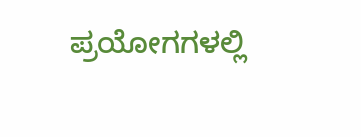ಪ್ರಯೋಗಗಳಲ್ಲಿ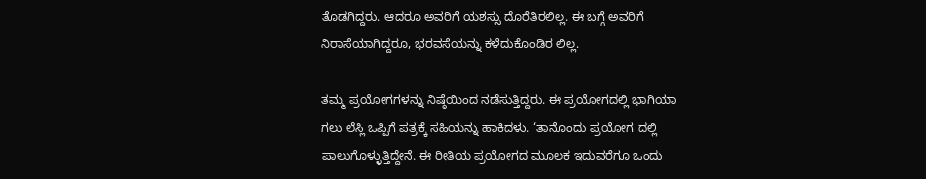ತೊಡಗಿದ್ದರು. ಆದರೂ ಅವರಿಗೆ ಯಶಸ್ಸು ದೊರೆತಿರಲಿಲ್ಲ. ಈ ಬಗ್ಗೆ ಅವರಿಗೆ ನಿರಾಸೆಯಾಗಿದ್ದರೂ, ಭರವಸೆಯನ್ನು ಕಳೆದುಕೊಂಡಿರ ಲಿಲ್ಲ.

ತಮ್ಮ ಪ್ರಯೋಗಗಳನ್ನು ನಿಷ್ಠೆಯಿಂದ ನಡೆಸುತ್ತಿದ್ದರು. ಈ ಪ್ರಯೋಗದಲ್ಲಿ ಭಾಗಿಯಾ ಗಲು ಲೆಸ್ಲಿ ಒಪ್ಪಿಗೆ ಪತ್ರಕ್ಕೆ ಸಹಿಯನ್ನು ಹಾಕಿದಳು. ‘ತಾನೊಂದು ಪ್ರಯೋಗ ದಲ್ಲಿ ಪಾಲುಗೊಳ್ಳುತ್ತಿದ್ದೇನೆ. ಈ ರೀತಿಯ ಪ್ರಯೋಗದ ಮೂಲಕ ಇದುವರೆಗೂ ಒಂದು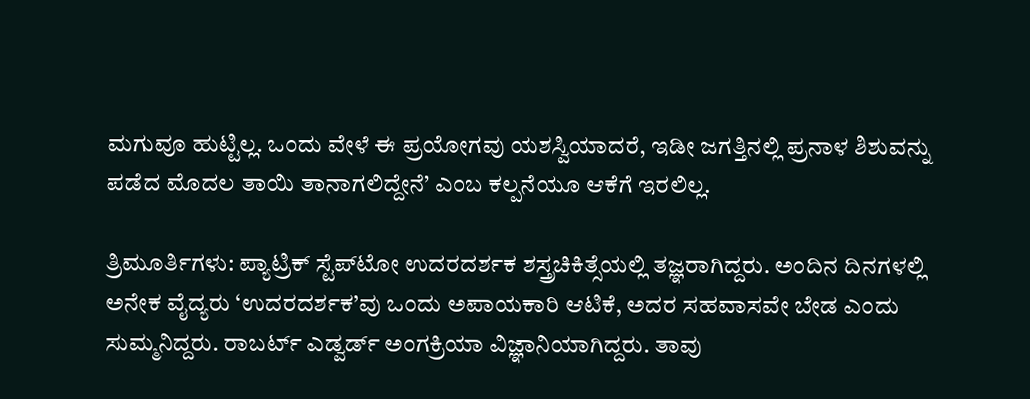ಮಗುವೂ ಹುಟ್ಟಿಲ್ಲ. ಒಂದು ವೇಳೆ ಈ ಪ್ರಯೋಗವು ಯಶಸ್ವಿಯಾದರೆ, ಇಡೀ ಜಗತ್ತಿನಲ್ಲಿ ಪ್ರನಾಳ ಶಿಶುವನ್ನು ಪಡೆದ ಮೊದಲ ತಾಯಿ ತಾನಾಗಲಿದ್ದೇನೆ’ ಎಂಬ ಕಲ್ಪನೆಯೂ ಆಕೆಗೆ ಇರಲಿಲ್ಲ.

ತ್ರಿಮೂರ್ತಿಗಳು: ಪ್ಯಾಟ್ರಿಕ್ ಸ್ಟೆಪ್‌ಟೋ ಉದರದರ್ಶಕ ಶಸ್ತ್ರಚಿಕಿತ್ಸೆಯಲ್ಲಿ ತಜ್ಞರಾಗಿದ್ದರು. ಅಂದಿನ ದಿನಗಳಲ್ಲಿ ಅನೇಕ ವೈದ್ಯರು ‘ಉದರದರ್ಶಕ’ವು ಒಂದು ಅಪಾಯಕಾರಿ ಆಟಿಕೆ, ಅದರ ಸಹವಾಸವೇ ಬೇಡ ಎಂದು ಸುಮ್ಮನಿದ್ದರು. ರಾಬರ್ಟ್ ಎಡ್ವರ್ಡ್ ಅಂಗಕ್ರಿಯಾ ವಿಜ್ಞಾನಿಯಾಗಿದ್ದರು. ತಾವು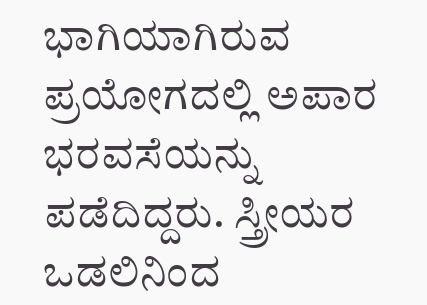ಭಾಗಿಯಾಗಿರುವ ಪ್ರಯೋಗದಲ್ಲಿ ಅಪಾರ ಭರವಸೆಯನ್ನು ಪಡೆದಿದ್ದರು. ಸ್ತ್ರೀಯರ ಒಡಲಿನಿಂದ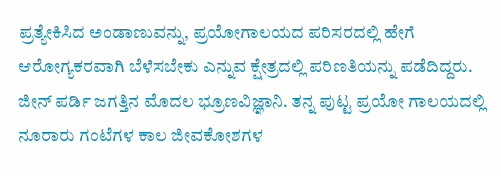ಪ್ರತ್ಯೇಕಿಸಿದ ಅಂಡಾಣುವನ್ನು, ಪ್ರಯೋಗಾಲಯದ ಪರಿಸರದಲ್ಲಿ ಹೇಗೆ ಆರೋಗ್ಯಕರವಾಗಿ ಬೆಳೆಸಬೇಕು ಎನ್ನುವ ಕ್ಷೇತ್ರದಲ್ಲಿ ಪರಿಣತಿಯನ್ನು ಪಡೆದಿದ್ದರು. ಜೀನ್ ಪರ್ಡಿ ಜಗತ್ತಿನ ಮೊದಲ ಭ್ರೂಣವಿಜ್ಞಾನಿ. ತನ್ನ ಪುಟ್ಟ ಪ್ರಯೋ ಗಾಲಯದಲ್ಲಿ ನೂರಾರು ಗಂಟೆಗಳ ಕಾಲ ಜೀವಕೋಶಗಳ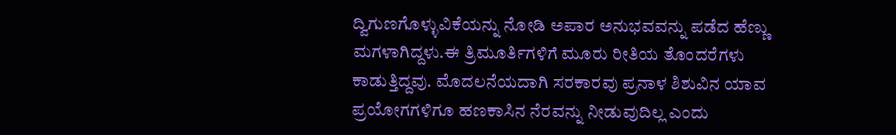ದ್ವಿಗುಣಗೊಳ್ಳುವಿಕೆಯನ್ನು ನೋಡಿ ಅಪಾರ ಅನುಭವವನ್ನು ಪಡೆದ ಹೆಣ್ಣು ಮಗಳಾಗಿದ್ದಳು.ಈ ತ್ರಿಮೂರ್ತಿಗಳಿಗೆ ಮೂರು ರೀತಿಯ ತೊಂದರೆಗಳು ಕಾಡುತ್ತಿದ್ದವು. ಮೊದಲನೆಯದಾಗಿ ಸರಕಾರವು ಪ್ರನಾಳ ಶಿಶುವಿನ ಯಾವ ಪ್ರಯೋಗಗಳಿಗೂ ಹಣಕಾಸಿನ ನೆರವನ್ನು ನೀಡುವುದಿಲ್ಲ ಎಂದು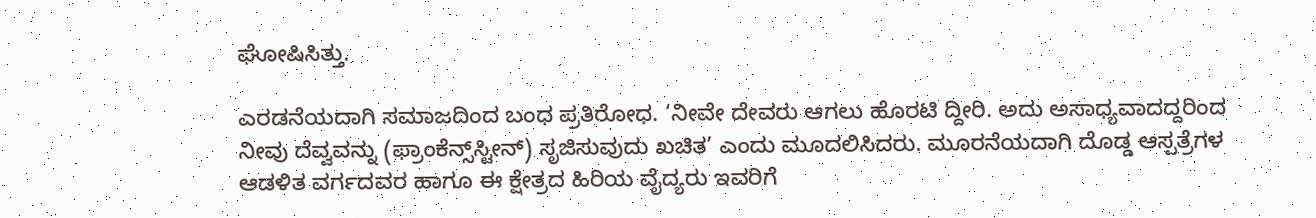ಘೋಷಿಸಿತ್ತು.

ಎರಡನೆಯದಾಗಿ ಸಮಾಜದಿಂದ ಬಂಧ ಪ್ರತಿರೋಧ. ‘ನೀವೇ ದೇವರು ಆಗಲು ಹೊರಟಿ ದ್ದೀರಿ. ಅದು ಅಸಾಧ್ಯವಾದದ್ದರಿಂದ ನೀವು ದೆವ್ವವನ್ನು (ಫ್ರಾಂಕೆನ್ಸ್‌ಸ್ಟೀನ್) ಸೃಜಿಸುವುದು ಖಚಿತ’ ಎಂದು ಮೂದಲಿಸಿದರು. ಮೂರನೆಯದಾಗಿ ದೊಡ್ಡ ಆಸ್ಪತ್ರೆಗಳ ಆಡಳಿತ ವರ್ಗದವರ ಹಾಗೂ ಈ ಕ್ಷೇತ್ರದ ಹಿರಿಯ ವೈದ್ಯರು ಇವರಿಗೆ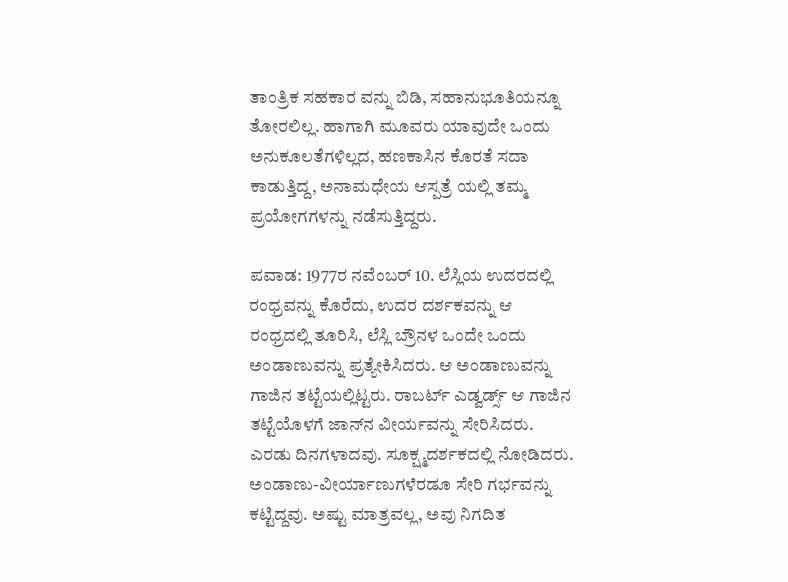ತಾಂತ್ರಿಕ ಸಹಕಾರ ವನ್ನು ಬಿಡಿ, ಸಹಾನುಭೂತಿಯನ್ನೂ ತೋರಲಿಲ್ಲ. ಹಾಗಾಗಿ ಮೂವರು ಯಾವುದೇ ಒಂದು ಅನುಕೂಲತೆಗಳಿಲ್ಲದ, ಹಣಕಾಸಿನ ಕೊರತೆ ಸದಾ ಕಾಡುತ್ತಿದ್ದ, ಅನಾಮಧೇಯ ಆಸ್ಪತ್ರೆ ಯಲ್ಲಿ ತಮ್ಮ ಪ್ರಯೋಗಗಳನ್ನು ನಡೆಸುತ್ತಿದ್ದರು.

ಪವಾಡ: 1977ರ ನವೆಂಬರ್ 10. ಲೆಸ್ಲಿಯ ಉದರದಲ್ಲಿ ರಂಧ್ರವನ್ನು ಕೊರೆದು, ಉದರ ದರ್ಶಕವನ್ನು ಆ ರಂಧ್ರದಲ್ಲಿ ತೂರಿಸಿ, ಲೆಸ್ಲಿ ಬ್ರೌನಳ ಒಂದೇ ಒಂದು ಅಂಡಾಣುವನ್ನು ಪ್ರತ್ಯೇಕಿಸಿದರು. ಆ ಅಂಡಾಣುವನ್ನು ಗಾಜಿನ ತಟ್ಟೆಯಲ್ಲಿಟ್ಟರು. ರಾಬರ್ಟ್ ಎಡ್ವರ್ಡ್ಸ್ ಆ ಗಾಜಿನ ತಟ್ಟೆಯೊಳಗೆ ಜಾನ್‌ನ ವೀರ್ಯವನ್ನು ಸೇರಿಸಿದರು. ಎರಡು ದಿನಗಳಾದವು. ಸೂಕ್ಷ್ಮದರ್ಶಕದಲ್ಲಿ ನೋಡಿದರು. ಅಂಡಾಣು-ವೀರ್ಯಾಣುಗಳೆರಡೂ ಸೇರಿ ಗರ್ಭವನ್ನು ಕಟ್ಟಿದ್ದವು. ಅಷ್ಟು ಮಾತ್ರವಲ್ಲ, ಅವು ನಿಗದಿತ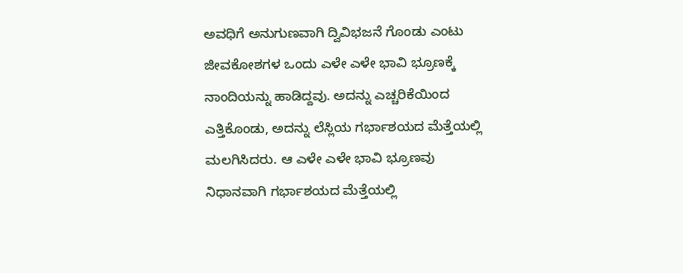ಅವಧಿಗೆ ಅನುಗುಣವಾಗಿ ದ್ವಿವಿಭಜನೆ ಗೊಂಡು ಎಂಟು ಜೀವಕೋಶಗಳ ಒಂದು ಎಳೇ ಎಳೇ ಭಾವಿ ಭ್ರೂಣಕ್ಕೆ ನಾಂದಿಯನ್ನು ಹಾಡಿದ್ದವು. ಅದನ್ನು ಎಚ್ಚರಿಕೆಯಿಂದ ಎತ್ತಿಕೊಂಡು, ಅದನ್ನು ಲೆಸ್ಲಿಯ ಗರ್ಭಾಶಯದ ಮೆತ್ತೆಯಲ್ಲಿ ಮಲಗಿಸಿದರು. ಆ ಎಳೇ ಎಳೇ ಭಾವಿ ಭ್ರೂಣವು ನಿಧಾನವಾಗಿ ಗರ್ಭಾಶಯದ ಮೆತ್ತೆಯಲ್ಲಿ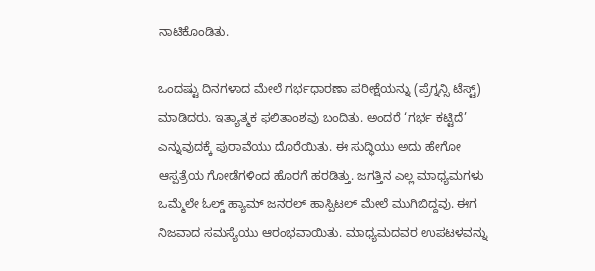ನಾಟಿಕೊಂಡಿತು.

ಒಂದಷ್ಟು ದಿನಗಳಾದ ಮೇಲೆ ಗರ್ಭಧಾರಣಾ ಪರೀಕ್ಷೆಯನ್ನು (ಪ್ರೆಗ್ನನ್ಸಿ ಟೆಸ್ಟ್) ಮಾಡಿದರು. ಇತ್ಯಾತ್ಮಕ ಫಲಿತಾಂಶವು ಬಂದಿತು. ಅಂದರೆ ‘ಗರ್ಭ ಕಟ್ಟಿದೆ’ ಎನ್ನುವುದಕ್ಕೆ ಪುರಾವೆಯು ದೊರೆಯಿತು. ಈ ಸುದ್ಧಿಯು ಅದು ಹೇಗೋ ಆಸ್ಪತ್ರೆಯ ಗೋಡೆಗಳಿಂದ ಹೊರಗೆ ಹರಡಿತ್ತು. ಜಗತ್ತಿನ ಎಲ್ಲ ಮಾಧ್ಯಮಗಳು ಒಮ್ಮೆಲೇ ಓಲ್ಡ್ ಹ್ಯಾಮ್ ಜನರಲ್ ಹಾಸ್ಪಿಟಲ್ ಮೇಲೆ ಮುಗಿಬಿದ್ದವು. ಈಗ ನಿಜವಾದ ಸಮಸ್ಯೆಯು ಆರಂಭವಾಯಿತು. ಮಾಧ್ಯಮದವರ ಉಪಟಳವನ್ನು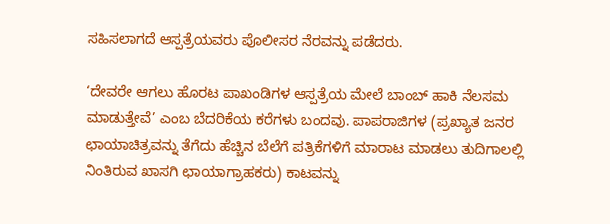ಸಹಿಸಲಾಗದೆ ಆಸ್ಪತ್ರೆಯವರು ಪೊಲೀಸರ ನೆರವನ್ನು ಪಡೆದರು.

‘ದೇವರೇ ಆಗಲು ಹೊರಟ ಪಾಖಂಡಿಗಳ ಆಸ್ಪತ್ರೆಯ ಮೇಲೆ ಬಾಂಬ್ ಹಾಕಿ ನೆಲಸಮ ಮಾಡುತ್ತೇವೆ’ ಎಂಬ ಬೆದರಿಕೆಯ ಕರೆಗಳು ಬಂದವು. ಪಾಪರಾಜಿಗಳ (ಪ್ರಖ್ಯಾತ ಜನರ ಛಾಯಾಚಿತ್ರವನ್ನು ತೆಗೆದು ಹೆಚ್ಚಿನ ಬೆಲೆಗೆ ಪತ್ರಿಕೆಗಳಿಗೆ ಮಾರಾಟ ಮಾಡಲು ತುದಿಗಾಲಲ್ಲಿ ನಿಂತಿರುವ ಖಾಸಗಿ ಛಾಯಾಗ್ರಾಹಕರು) ಕಾಟವನ್ನು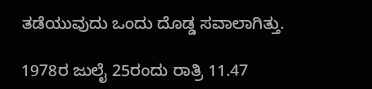ತಡೆಯುವುದು ಒಂದು ದೊಡ್ಡ ಸವಾಲಾಗಿತ್ತು.

1978ರ ಜುಲೈ 25ರಂದು ರಾತ್ರಿ 11.47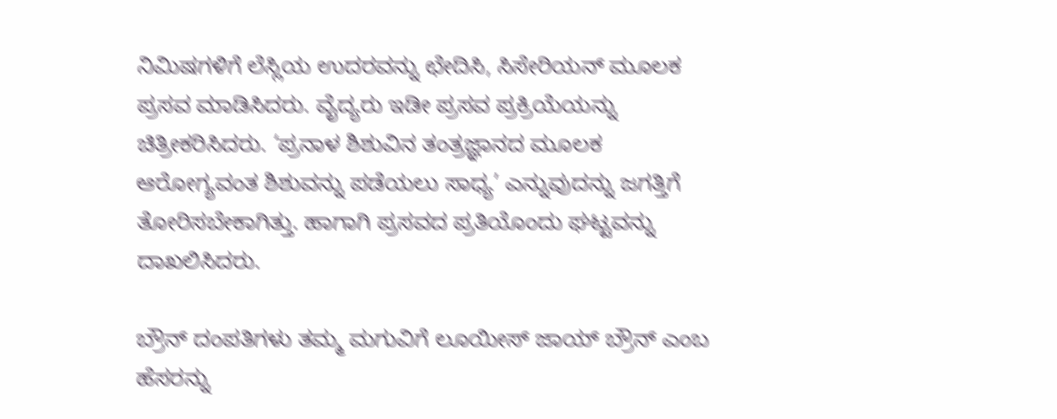ನಿಮಿಷಗಳಿಗೆ ಲೆಸ್ಲಿಯ ಉದರವನ್ನು ಛೇದಿಸಿ, ಸಿಸೇರಿಯನ್ ಮೂಲಕ ಪ್ರಸವ ಮಾಡಿಸಿದರು. ವೈದ್ಯರು ಇಡೀ ಪ್ರಸವ ಪ್ರಕ್ರಿಯೆಯನ್ನು ಚಿತ್ರೀಕರಿಸಿದರು. ‘ಪ್ರನಾಳ ಶಿಶುವಿನ ತಂತ್ರಜ್ಞಾನದ ಮೂಲಕ ಆರೋಗ್ಯವಂತ ಶಿಶುವನ್ನು ಪಡೆಯಲು ಸಾಧ್ಯ’ ಎನ್ನುವುದನ್ನು ಜಗತ್ತಿಗೆ ತೋರಿಸಬೇಕಾಗಿತ್ತು. ಹಾಗಾಗಿ ಪ್ರಸವದ ಪ್ರತಿಯೊಂದು ಘಟ್ಟವನ್ನು ದಾಖಲಿಸಿದರು.

ಬ್ರೌನ್ ದಂಪತಿಗಳು ತಮ್ಮ ಮಗುವಿಗೆ ಲೂಯೀಸ್ ಜಾಯ್ ಬ್ರೌನ್ ಎಂಬ ಹೆಸರನ್ನು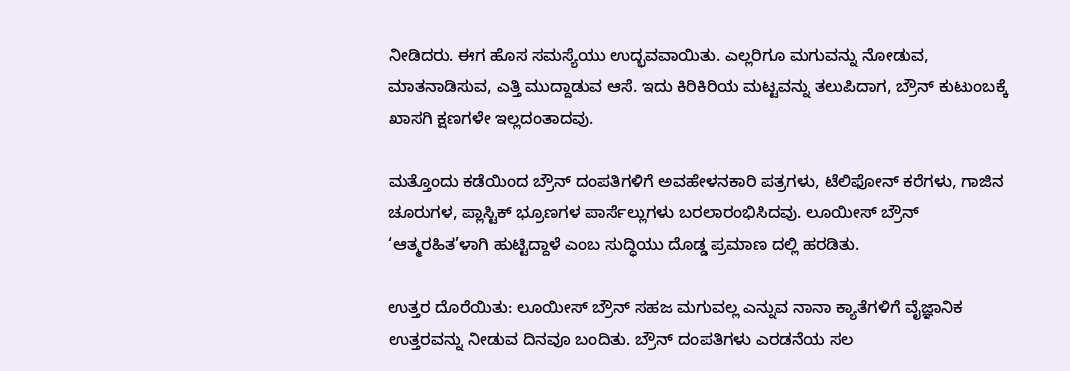ನೀಡಿದರು. ಈಗ ಹೊಸ ಸಮಸ್ಯೆಯು ಉದ್ಭವವಾಯಿತು. ಎಲ್ಲರಿಗೂ ಮಗುವನ್ನು ನೋಡುವ, ಮಾತನಾಡಿಸುವ, ಎತ್ತಿ ಮುದ್ದಾಡುವ ಆಸೆ. ಇದು ಕಿರಿಕಿರಿಯ ಮಟ್ಟವನ್ನು ತಲುಪಿದಾಗ, ಬ್ರೌನ್ ಕುಟುಂಬಕ್ಕೆ ಖಾಸಗಿ ಕ್ಷಣಗಳೇ ಇಲ್ಲದಂತಾದವು.

ಮತ್ತೊಂದು ಕಡೆಯಿಂದ ಬ್ರೌನ್ ದಂಪತಿಗಳಿಗೆ ಅವಹೇಳನಕಾರಿ ಪತ್ರಗಳು, ಟೆಲಿಫೋನ್ ಕರೆಗಳು, ಗಾಜಿನ ಚೂರುಗಳ, ಪ್ಲಾಸ್ಟಿಕ್ ಭ್ರೂಣಗಳ ಪಾರ್ಸೆಲ್ಲುಗಳು ಬರಲಾರಂಭಿಸಿದವು. ಲೂಯೀಸ್ ಬ್ರೌನ್ ‘ಆತ್ಮರಹಿತ’ಳಾಗಿ ಹುಟ್ಟಿದ್ದಾಳೆ ಎಂಬ ಸುದ್ಧಿಯು ದೊಡ್ಡ ಪ್ರಮಾಣ ದಲ್ಲಿ ಹರಡಿತು.

ಉತ್ತರ ದೊರೆಯಿತು: ಲೂಯೀಸ್ ಬ್ರೌನ್ ಸಹಜ ಮಗುವಲ್ಲ ಎನ್ನುವ ನಾನಾ ಕ್ಯಾತೆಗಳಿಗೆ ವೈಜ್ಞಾನಿಕ ಉತ್ತರವನ್ನು ನೀಡುವ ದಿನವೂ ಬಂದಿತು. ಬ್ರೌನ್ ದಂಪತಿಗಳು ಎರಡನೆಯ ಸಲ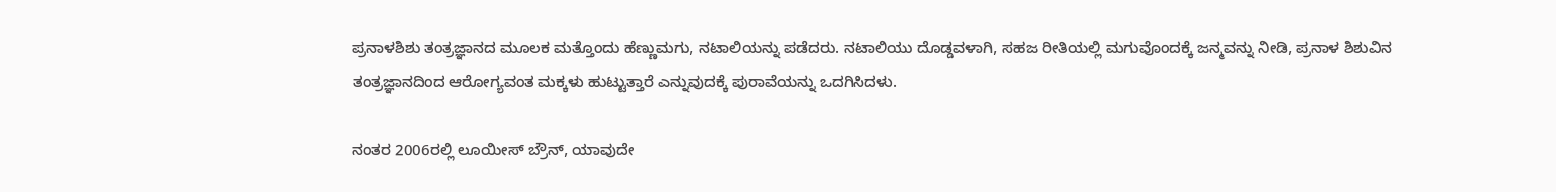ಪ್ರನಾಳಶಿಶು ತಂತ್ರಜ್ಞಾನದ ಮೂಲಕ ಮತ್ತೊಂದು ಹೆಣ್ಣುಮಗು, ನಟಾಲಿಯನ್ನು ಪಡೆದರು. ನಟಾಲಿಯು ದೊಡ್ಡವಳಾಗಿ, ಸಹಜ ರೀತಿಯಲ್ಲಿ ಮಗುವೊಂದಕ್ಕೆ ಜನ್ಮವನ್ನು ನೀಡಿ, ಪ್ರನಾಳ ಶಿಶುವಿನ ತಂತ್ರಜ್ಞಾನದಿಂದ ಆರೋಗ್ಯವಂತ ಮಕ್ಕಳು ಹುಟ್ಟುತ್ತಾರೆ ಎನ್ನುವುದಕ್ಕೆ ಪುರಾವೆಯನ್ನು ಒದಗಿಸಿದಳು.

ನಂತರ 2006ರಲ್ಲಿ ಲೂಯೀಸ್ ಬ್ರೌನ್, ಯಾವುದೇ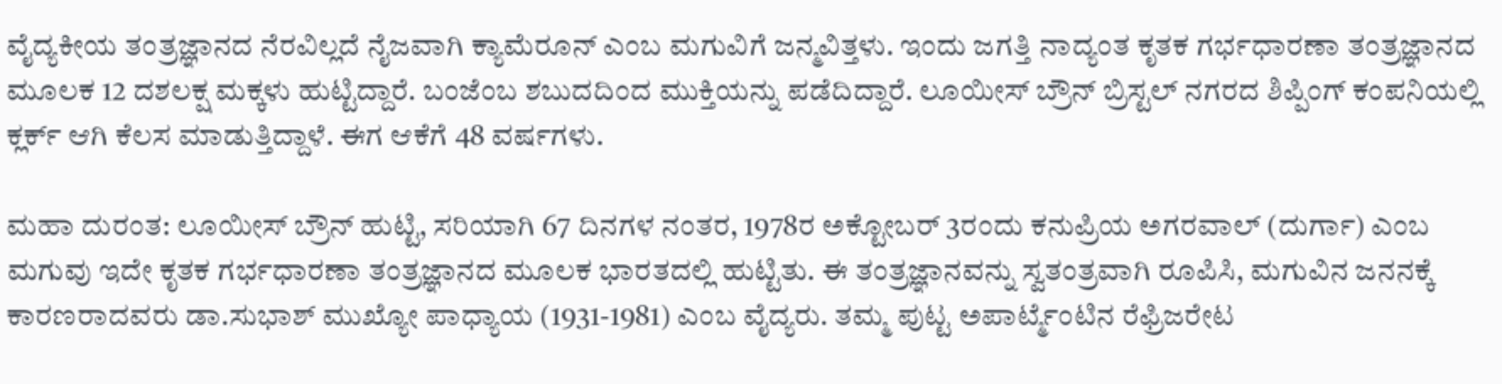ವೈದ್ಯಕೀಯ ತಂತ್ರಜ್ಞಾನದ ನೆರವಿಲ್ಲದೆ ನೈಜವಾಗಿ ಕ್ಯಾಮೆರೂನ್ ಎಂಬ ಮಗುವಿಗೆ ಜನ್ಮವಿತ್ತಳು. ಇಂದು ಜಗತ್ತಿ ನಾದ್ಯಂತ ಕೃತಕ ಗರ್ಭಧಾರಣಾ ತಂತ್ರಜ್ಞಾನದ ಮೂಲಕ 12 ದಶಲಕ್ಷ ಮಕ್ಕಳು ಹುಟ್ಟಿದ್ದಾರೆ. ಬಂಜೆಂಬ ಶಬುದದಿಂದ ಮುಕ್ತಿಯನ್ನು ಪಡೆದಿದ್ದಾರೆ. ಲೂಯೀಸ್ ಬ್ರೌನ್ ಬ್ರಿಸ್ಟಲ್ ನಗರದ ಶಿಪ್ಪಿಂಗ್ ಕಂಪನಿಯಲ್ಲಿ ಕ್ಲರ್ಕ್ ಆಗಿ ಕೆಲಸ ಮಾಡುತ್ತಿದ್ದಾಳೆ. ಈಗ ಆಕೆಗೆ 48 ವರ್ಷಗಳು.

ಮಹಾ ದುರಂತ: ಲೂಯೀಸ್ ಬ್ರೌನ್ ಹುಟ್ಟಿ, ಸರಿಯಾಗಿ 67 ದಿನಗಳ ನಂತರ, 1978ರ ಅಕ್ಟೋಬರ್ 3ರಂದು ಕನುಪ್ರಿಯ ಅಗರವಾಲ್ (ದುರ್ಗಾ) ಎಂಬ ಮಗುವು ಇದೇ ಕೃತಕ ಗರ್ಭಧಾರಣಾ ತಂತ್ರಜ್ಞಾನದ ಮೂಲಕ ಭಾರತದಲ್ಲಿ ಹುಟ್ಟಿತು. ಈ ತಂತ್ರಜ್ಞಾನವನ್ನು ಸ್ವತಂತ್ರವಾಗಿ ರೂಪಿಸಿ, ಮಗುವಿನ ಜನನಕ್ಕೆ ಕಾರಣರಾದವರು ಡಾ.ಸುಭಾಶ್ ಮುಖ್ಯೋ ಪಾಧ್ಯಾಯ (1931-1981) ಎಂಬ ವೈದ್ಯರು. ತಮ್ಮ ಪುಟ್ಟ ಅಪಾರ್ಟ್ಮೆಂಟಿನ ರೆಫ್ರಿಜರೇಟ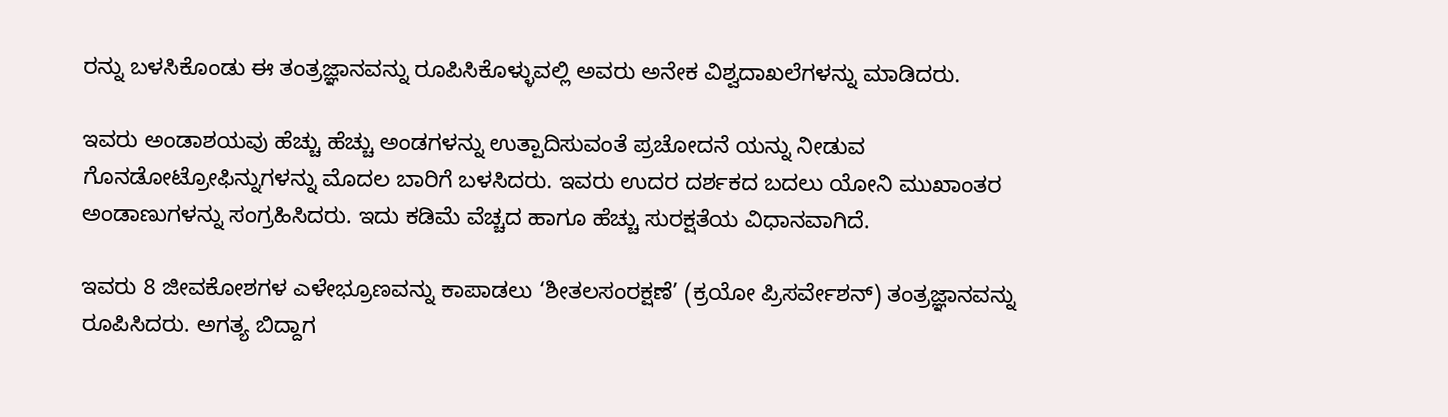ರನ್ನು ಬಳಸಿಕೊಂಡು ಈ ತಂತ್ರಜ್ಞಾನವನ್ನು ರೂಪಿಸಿಕೊಳ್ಳುವಲ್ಲಿ ಅವರು ಅನೇಕ ವಿಶ್ವದಾಖಲೆಗಳನ್ನು ಮಾಡಿದರು.

ಇವರು ಅಂಡಾಶಯವು ಹೆಚ್ಚು ಹೆಚ್ಚು ಅಂಡಗಳನ್ನು ಉತ್ಪಾದಿಸುವಂತೆ ಪ್ರಚೋದನೆ ಯನ್ನು ನೀಡುವ ಗೊನಡೋಟ್ರೋಫಿನ್ನುಗಳನ್ನು ಮೊದಲ ಬಾರಿಗೆ ಬಳಸಿದರು. ಇವರು ಉದರ ದರ್ಶಕದ ಬದಲು ಯೋನಿ ಮುಖಾಂತರ ಅಂಡಾಣುಗಳನ್ನು ಸಂಗ್ರಹಿಸಿದರು. ಇದು ಕಡಿಮೆ ವೆಚ್ಚದ ಹಾಗೂ ಹೆಚ್ಚು ಸುರಕ್ಷತೆಯ ವಿಧಾನವಾಗಿದೆ.

ಇವರು 8 ಜೀವಕೋಶಗಳ ಎಳೇಭ್ರೂಣವನ್ನು ಕಾಪಾಡಲು ‘ಶೀತಲಸಂರಕ್ಷಣೆ’ (ಕ್ರಯೋ ಪ್ರಿಸರ್ವೇಶನ್) ತಂತ್ರಜ್ಞಾನವನ್ನು ರೂಪಿಸಿದರು. ಅಗತ್ಯ ಬಿದ್ದಾಗ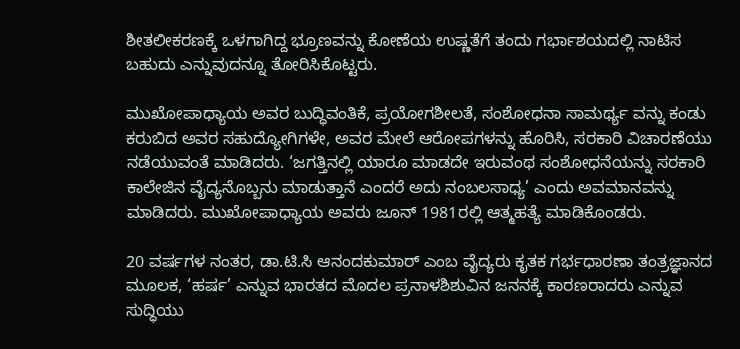ಶೀತಲೀಕರಣಕ್ಕೆ ಒಳಗಾಗಿದ್ದ ಭ್ರೂಣವನ್ನು ಕೋಣೆಯ ಉಷ್ಣತೆಗೆ ತಂದು ಗರ್ಭಾಶಯದಲ್ಲಿ ನಾಟಿಸ ಬಹುದು ಎನ್ನುವುದನ್ನೂ ತೋರಿಸಿಕೊಟ್ಟರು.

ಮುಖೋಪಾಧ್ಯಾಯ ಅವರ ಬುದ್ಧಿವಂತಿಕೆ, ಪ್ರಯೋಗಶೀಲತೆ, ಸಂಶೋಧನಾ ಸಾಮರ್ಥ್ಯ ವನ್ನು ಕಂಡು ಕರುಬಿದ ಅವರ ಸಹುದ್ಯೋಗಿಗಳೇ, ಅವರ ಮೇಲೆ ಆರೋಪಗಳನ್ನು ಹೊರಿಸಿ, ಸರಕಾರಿ ವಿಚಾರಣೆಯು ನಡೆಯುವಂತೆ ಮಾಡಿದರು. ‘ಜಗತ್ತಿನಲ್ಲಿ ಯಾರೂ ಮಾಡದೇ ಇರುವಂಥ ಸಂಶೋಧನೆಯನ್ನು ಸರಕಾರಿ ಕಾಲೇಜಿನ ವೈದ್ಯನೊಬ್ಬನು ಮಾಡುತ್ತಾನೆ ಎಂದರೆ ಅದು ನಂಬಲಸಾಧ್ಯ’ ಎಂದು ಅವಮಾನವನ್ನು ಮಾಡಿದರು. ಮುಖೋಪಾಧ್ಯಾಯ ಅವರು ಜೂನ್ 1981ರಲ್ಲಿ ಆತ್ಮಹತ್ಯೆ ಮಾಡಿಕೊಂಡರು.

20 ವರ್ಷಗಳ ನಂತರ, ಡಾ.ಟಿ.ಸಿ ಆನಂದಕುಮಾರ್ ಎಂಬ ವೈದ್ಯರು ಕೃತಕ ಗರ್ಭಧಾರಣಾ ತಂತ್ರಜ್ಞಾನದ ಮೂಲಕ, ‘ಹರ್ಷ’ ಎನ್ನುವ ಭಾರತದ ಮೊದಲ ಪ್ರನಾಳಶಿಶುವಿನ ಜನನಕ್ಕೆ ಕಾರಣರಾದರು ಎನ್ನುವ ಸುದ್ಧಿಯು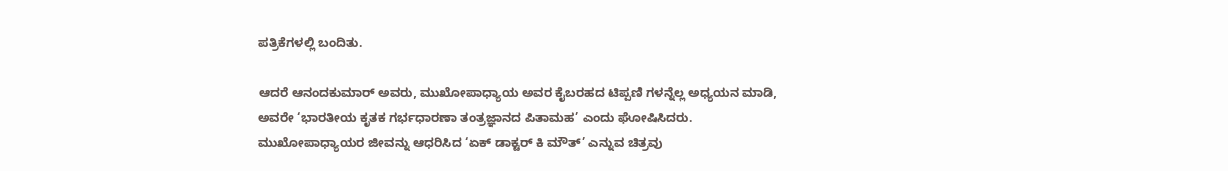ಪತ್ರಿಕೆಗಳಲ್ಲಿ ಬಂದಿತು.

ಆದರೆ ಆನಂದಕುಮಾರ್ ಅವರು, ಮುಖೋಪಾಧ್ಯಾಯ ಅವರ ಕೈಬರಹದ ಟಿಪ್ಪಣಿ ಗಳನ್ನೆಲ್ಲ ಅಧ್ಯಯನ ಮಾಡಿ, ಅವರೇ ‘ಭಾರತೀಯ ಕೃತಕ ಗರ್ಭಧಾರಣಾ ತಂತ್ರಜ್ಞಾನದ ಪಿತಾಮಹ’ ಎಂದು ಘೋಷಿಸಿದರು. ಮುಖೋಪಾಧ್ಯಾಯರ ಜೀವನ್ನು ಆಧರಿಸಿದ ‘ಏಕ್ ಡಾಕ್ಟರ್ ಕಿ ಮೌತ್’ ಎನ್ನುವ ಚಿತ್ರವು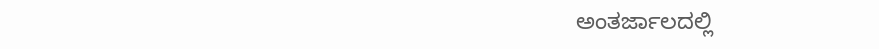ಅಂತರ್ಜಾಲದಲ್ಲಿ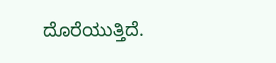ದೊರೆಯುತ್ತಿದೆ.